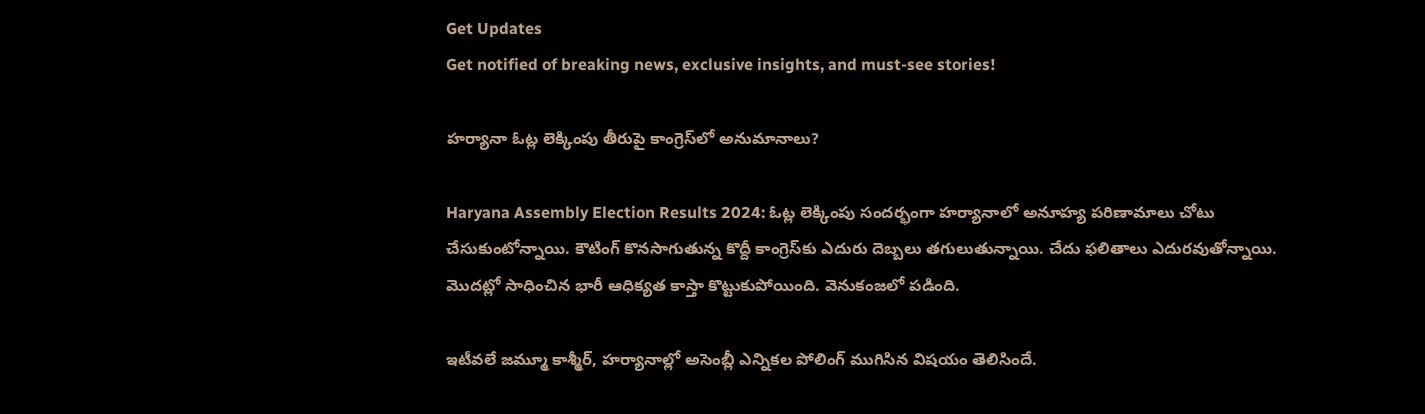Get Updates
Get notified of breaking news, exclusive insights, and must-see stories!

హర్యానా ఓట్ల లెక్కింపు తీరుపై కాంగ్రెస్‌లో అనుమానాలు?

Haryana Assembly Election Results 2024: ఓట్ల లెక్కింపు సందర్భంగా హర్యానాలో అనూహ్య పరిణామాలు చోటు చేసుకుంటోన్నాయి. కౌటింగ్ కొనసాగుతున్న కొద్దీ కాంగ్రెస్‌కు ఎదురు దెబ్బలు తగులుతున్నాయి. చేదు ఫలితాలు ఎదురవుతోన్నాయి. మొదట్లో సాధించిన భారీ ఆధిక్యత కాస్తా కొట్టుకుపోయింది. వెనుకంజలో పడింది.

ఇటీవలే జమ్మూ కాశ్మీర్, హర్యానాల్లో అసెంబ్లీ ఎన్నికల పోలింగ్ ముగిసిన విషయం తెలిసిందే.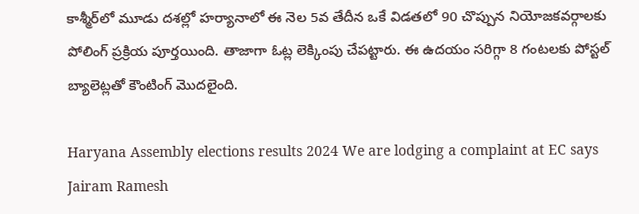కాశ్మీర్‌లో మూడు దశల్లో హర్యానాలో ఈ నెల 5వ తేదీన ఒకే విడతలో 90 చొప్పున నియోజకవర్గాలకు పోలింగ్ ప్రక్రియ పూర్తయింది. తాజాగా ఓట్ల లెక్కింపు చేపట్టారు. ఈ ఉదయం సరిగ్గా 8 గంటలకు పోస్టల్ బ్యాలెట్లతో కౌంటింగ్ మొదలైంది.

Haryana Assembly elections results 2024 We are lodging a complaint at EC says Jairam Ramesh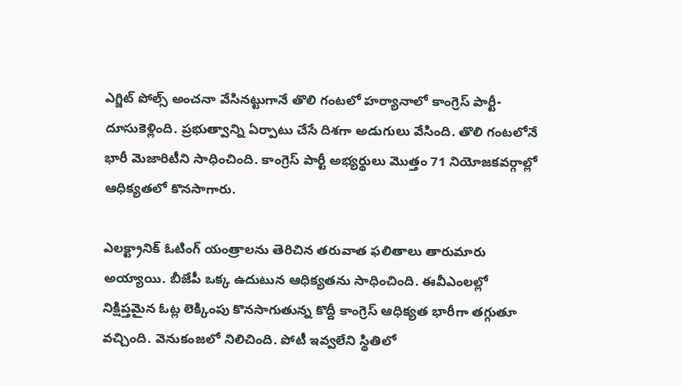ఎగ్జిట్ పోల్స్ అంచనా వేసినట్టుగానే తొలి గంటలో హర్యానాలో కాంగ్రెస్ పార్టీ- దూసుకెళ్లింది. ప్రభుత్వాన్ని ఏర్పాటు చేసే దిశగా అడుగులు వేసింది. తొలి గంటలోనే భారీ మెజారిటీని సాధించింది. కాంగ్రెస్ పార్టీ అభ్యర్థులు మొత్తం 71 నియోజకవర్గాల్లో ఆధిక్యతలో కొనసాగారు.

ఎలక్ట్రానిక్ ఓటింగ్ యంత్రాలను తెరిచిన తరువాత ఫలితాలు తారుమారు అయ్యాయి. బీజేపీ ఒక్క ఉదుటున ఆధిక్యతను సాధించింది. ఈవీఎంలల్లో నిక్షిప్తమైన ఓట్ల లెక్కింపు కొనసాగుతున్న కొద్దీ కాంగ్రెస్ ఆధిక్యత భారీగా తగ్గుతూ వచ్చింది. వెనుకంజలో నిలిచింది. పోటీ ఇవ్వలేని స్థితిలో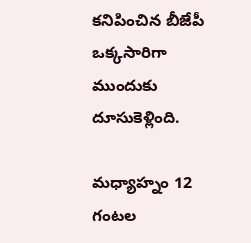కనిపించిన బీజేపీ ఒక్కసారిగా ముందుకు దూసుకెళ్లింది.

మధ్యాహ్నం 12 గంటల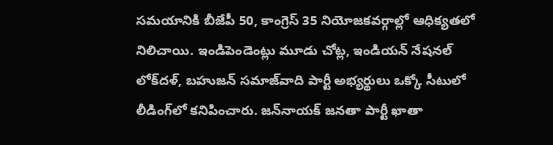సమయానికి బీజేపీ 50, కాంగ్రెస్ 35 నియోజకవర్గాల్లో ఆధిక్యతలో నిలిచాయి. ఇండిపెండెంట్లు మూడు చోట్ల, ఇండియన్ నేషనల్ లోక్‌దళ్, బహుజన్ సమాజ్‌వాది పార్టీ అభ్యర్థులు ఒక్కో సీటులో లీడింగ్‌లో కనిపించారు. జన్‌నాయక్ జనతా పార్టీ ఖాతా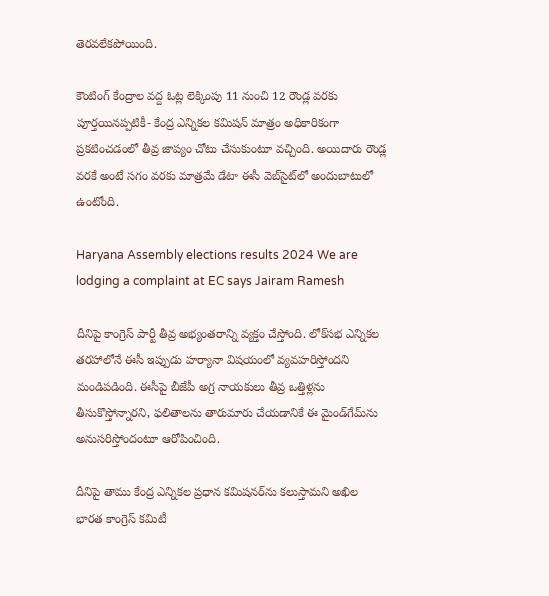తెరవలేకపోయింది.

కౌంటింగ్ కేంద్రాల వద్ద ఓట్ల లెక్కింపు 11 నుంచి 12 రౌండ్ల వరకు పూర్తయినప్పటికీ- కేంద్ర ఎన్నికల కమిషన్ మాత్రం అధికారికంగా ప్రకటించడంలో తీవ్ర జాప్యం చోటు చేసుకుంటూ వచ్చింది. అయిదారు రౌండ్ల వరకే అంటే సగం వరకు మాత్రమే డేటా ఈసీ వెబ్‌సైట్‌లో అందుబాటులో ఉంటోంది.

Haryana Assembly elections results 2024 We are lodging a complaint at EC says Jairam Ramesh

దీనిపై కాంగ్రెస్ పార్టీ తీవ్ర అభ్యంతరాన్ని వ్యక్తం చేస్తోంది. లోక్‌సభ ఎన్నికల తరహాలోనే ఈసీ ఇప్పుడు హర్యానా విషయంలో వ్యవహరిస్తోందని మండిపడింది. ఈసీపై బీజేపీ అగ్ర నాయకులు తీవ్ర ఒత్తిళ్లను తీసుకొస్తోన్నారని, ఫలితాలను తారుమారు చేయడానికే ఈ మైండ్‌గేమ్‌ను అనుసరిస్తోందంటూ ఆరోపించింది.

దీనిపై తాము కేంద్ర ఎన్నికల ప్రధాన కమిషనర్‌ను కలుస్తామని అఖిల భారత కాంగ్రెస్ కమిటీ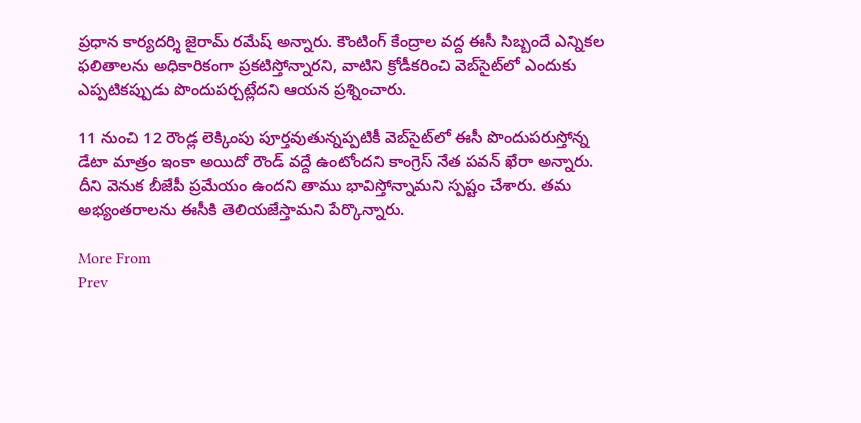ప్రధాన కార్యదర్శి జైరామ్ రమేష్ అన్నారు. కౌంటింగ్ కేంద్రాల వద్ద ఈసీ సిబ్బందే ఎన్నికల ఫలితాలను అధికారికంగా ప్రకటిస్తోన్నారని, వాటిని క్రోడీకరించి వెబ్‌సైట్‌లో ఎందుకు ఎప్పటికప్పుడు పొందుపర్చట్లేదని ఆయన ప్రశ్నించారు.

11 నుంచి 12 రౌండ్ల లెక్కింపు పూర్తవుతున్నప్పటికీ వెబ్‌సైట్‌లో ఈసీ పొందుపరుస్తోన్న డేటా మాత్రం ఇంకా అయిదో రౌండ్ వద్దే ఉంటోందని కాంగ్రెస్ నేత పవన్ ఖేరా అన్నారు. దీని వెనుక బీజేపీ ప్రమేయం ఉందని తాము భావిస్తోన్నామని స్పష్టం చేశారు. తమ అభ్యంతరాలను ఈసీకి తెలియజేస్తామని పేర్కొన్నారు.

More From
Prev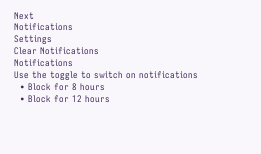Next
Notifications
Settings
Clear Notifications
Notifications
Use the toggle to switch on notifications
  • Block for 8 hours
  • Block for 12 hours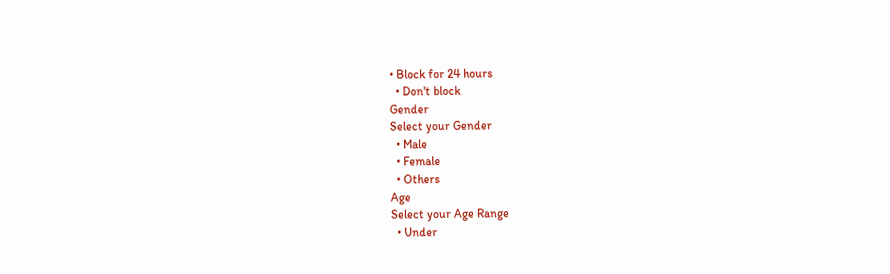• Block for 24 hours
  • Don't block
Gender
Select your Gender
  • Male
  • Female
  • Others
Age
Select your Age Range
  • Under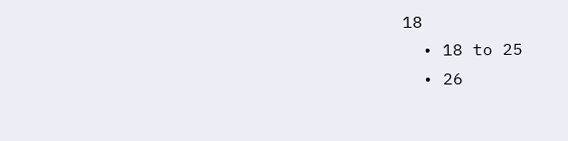18
  • 18 to 25
  • 26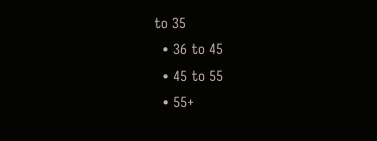to 35
  • 36 to 45
  • 45 to 55
  • 55+